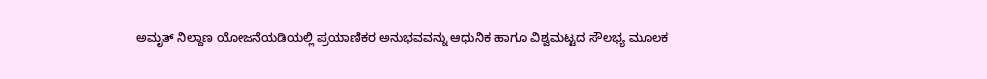ಅಮೃತ್ ನಿಲ್ದಾಣ ಯೋಜನೆಯಡಿಯಲ್ಲಿ ಪ್ರಯಾಣಿಕರ ಅನುಭವವನ್ನು ಆಧುನಿಕ ಹಾಗೂ ವಿಶ್ವಮಟ್ಟದ ಸೌಲಭ್ಯ ಮೂಲಕ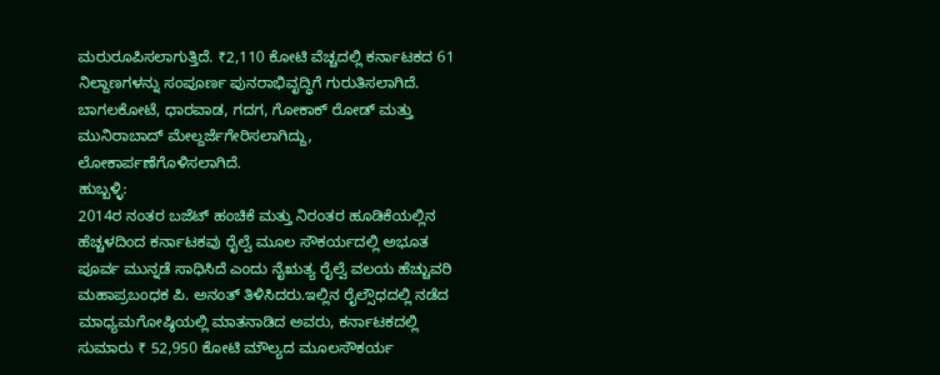ಮರುರೂಪಿಸಲಾಗುತ್ತಿದೆ. ₹2,110 ಕೋಟಿ ವೆಚ್ಚದಲ್ಲಿ ಕರ್ನಾಟಕದ 61 ನಿಲ್ದಾಣಗಳನ್ನು ಸಂಪೂರ್ಣ ಪುನರಾಭಿವೃದ್ಧಿಗೆ ಗುರುತಿಸಲಾಗಿದೆ. ಬಾಗಲಕೋಟೆ, ಧಾರವಾಡ, ಗದಗ, ಗೋಕಾಕ್ ರೋಡ್ ಮತ್ತು ಮುನಿರಾಬಾದ್ ಮೇಲ್ದರ್ಜೆಗೇರಿಸಲಾಗಿದ್ದು, ಲೋಕಾರ್ಪಣೆಗೊಳಿಸಲಾಗಿದೆ.
ಹುಬ್ಬಳ್ಳಿ:
2014ರ ನಂತರ ಬಜೆಟ್ ಹಂಚಿಕೆ ಮತ್ತು ನಿರಂತರ ಹೂಡಿಕೆಯಲ್ಲಿನ ಹೆಚ್ಚಳದಿಂದ ಕರ್ನಾಟಕವು ರೈಲ್ವೆ ಮೂಲ ಸೌಕರ್ಯದಲ್ಲಿ ಅಭೂತ ಪೂರ್ವ ಮುನ್ನಡೆ ಸಾಧಿಸಿದೆ ಎಂದು ನೈಋತ್ಯ ರೈಲ್ವೆ ವಲಯ ಹೆಚ್ಚುವರಿ ಮಹಾಪ್ರಬಂಧಕ ಪಿ. ಅನಂತ್ ತಿಳಿಸಿದರು.ಇಲ್ಲಿನ ರೈಲ್ಸೌಧದಲ್ಲಿ ನಡೆದ ಮಾಧ್ಯಮಗೋಷ್ಠಿಯಲ್ಲಿ ಮಾತನಾಡಿದ ಅವರು, ಕರ್ನಾಟಕದಲ್ಲಿ ಸುಮಾರು ₹ 52,950 ಕೋಟಿ ಮೌಲ್ಯದ ಮೂಲಸೌಕರ್ಯ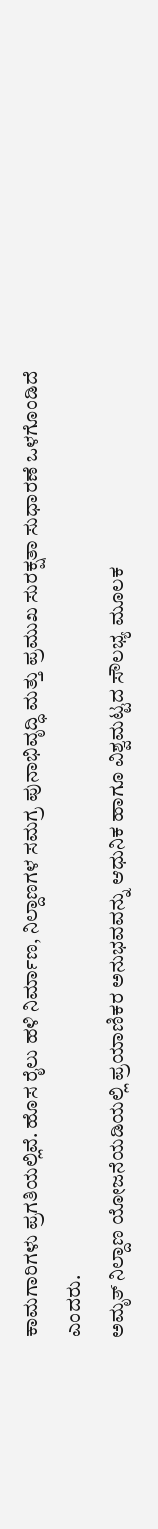ಕಾಮಗಾರಿಗಳು ಪ್ರಗತಿಯಲ್ಲಿವೆ. ಹೊಸ ರೈಲು ಹಳಿ ನಿರ್ಮಾಣ, ನಿಲ್ದಾಣಗಳ ಸಮಗ್ರ ಪುನಾಭಿವೃದ್ಧಿ ಮತ್ತು ಪ್ರಮುಖ ಸುರಕ್ಷತಾ ಸುಧಾರಣೆ ಒಳಗೊಂಡಿದೆ ಎಂದರು.
ಅಮೃತ್ ನಿಲ್ದಾಣ ಯೋಜನೆಯಡಿಯಲ್ಲಿ ಪ್ರಯಾಣಿಕರ ಅನುಭವವನ್ನು ಆಧುನಿಕ ಹಾಗೂ ವಿಶ್ವಮಟ್ಟದ ಸೌಲಭ್ಯ ಮೂಲಕ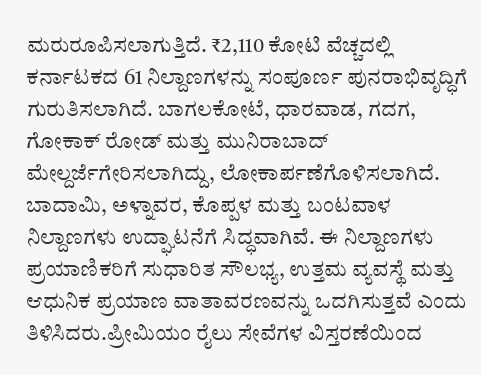ಮರುರೂಪಿಸಲಾಗುತ್ತಿದೆ. ₹2,110 ಕೋಟಿ ವೆಚ್ಚದಲ್ಲಿ ಕರ್ನಾಟಕದ 61 ನಿಲ್ದಾಣಗಳನ್ನು ಸಂಪೂರ್ಣ ಪುನರಾಭಿವೃದ್ಧಿಗೆ ಗುರುತಿಸಲಾಗಿದೆ. ಬಾಗಲಕೋಟೆ, ಧಾರವಾಡ, ಗದಗ, ಗೋಕಾಕ್ ರೋಡ್ ಮತ್ತು ಮುನಿರಾಬಾದ್ ಮೇಲ್ದರ್ಜೆಗೇರಿಸಲಾಗಿದ್ದು, ಲೋಕಾರ್ಪಣೆಗೊಳಿಸಲಾಗಿದೆ. ಬಾದಾಮಿ, ಅಳ್ನಾವರ, ಕೊಪ್ಪಳ ಮತ್ತು ಬಂಟವಾಳ ನಿಲ್ದಾಣಗಳು ಉದ್ಘಾಟನೆಗೆ ಸಿದ್ಧವಾಗಿವೆ. ಈ ನಿಲ್ದಾಣಗಳು ಪ್ರಯಾಣಿಕರಿಗೆ ಸುಧಾರಿತ ಸೌಲಭ್ಯ, ಉತ್ತಮ ವ್ಯವಸ್ಥೆ ಮತ್ತು ಆಧುನಿಕ ಪ್ರಯಾಣ ವಾತಾವರಣವನ್ನು ಒದಗಿಸುತ್ತವೆ ಎಂದು ತಿಳಿಸಿದರು.ಪ್ರೀಮಿಯಂ ರೈಲು ಸೇವೆಗಳ ವಿಸ್ತರಣೆಯಿಂದ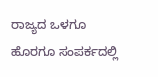ರಾಜ್ಯದ ಒಳಗೂ ಹೊರಗೂ ಸಂಪರ್ಕದಲ್ಲಿ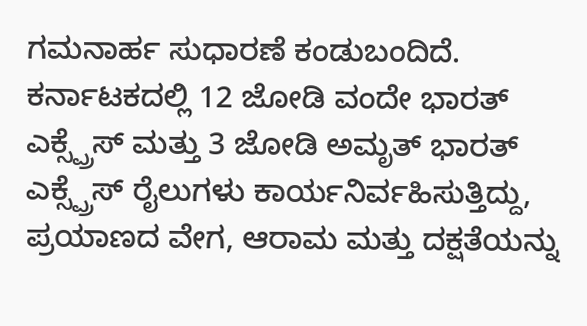ಗಮನಾರ್ಹ ಸುಧಾರಣೆ ಕಂಡುಬಂದಿದೆ. ಕರ್ನಾಟಕದಲ್ಲಿ 12 ಜೋಡಿ ವಂದೇ ಭಾರತ್ ಎಕ್ಸ್ಪ್ರೆಸ್ ಮತ್ತು 3 ಜೋಡಿ ಅಮೃತ್ ಭಾರತ್ ಎಕ್ಸ್ಪ್ರೆಸ್ ರೈಲುಗಳು ಕಾರ್ಯನಿರ್ವಹಿಸುತ್ತಿದ್ದು, ಪ್ರಯಾಣದ ವೇಗ, ಆರಾಮ ಮತ್ತು ದಕ್ಷತೆಯನ್ನು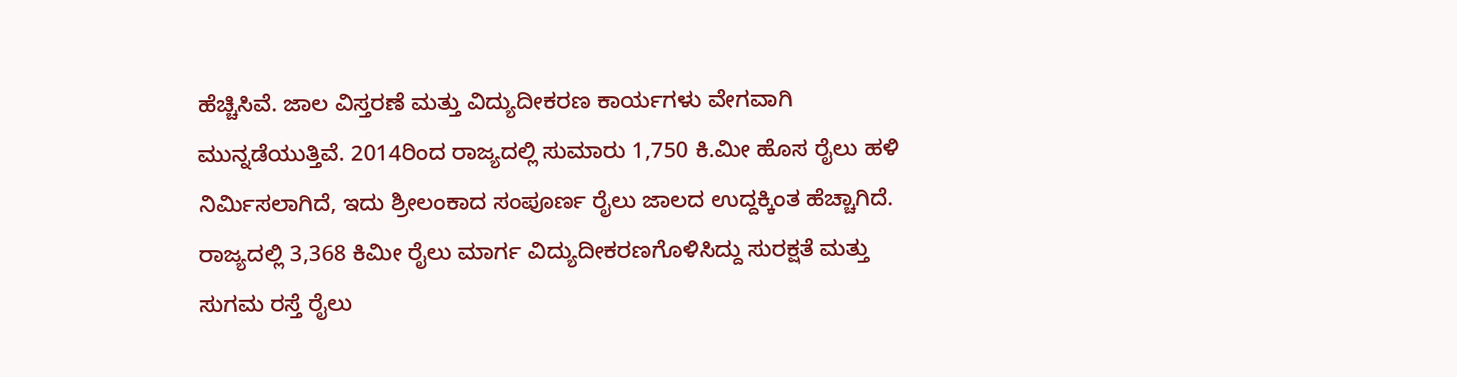ಹೆಚ್ಚಿಸಿವೆ. ಜಾಲ ವಿಸ್ತರಣೆ ಮತ್ತು ವಿದ್ಯುದೀಕರಣ ಕಾರ್ಯಗಳು ವೇಗವಾಗಿ ಮುನ್ನಡೆಯುತ್ತಿವೆ. 2014ರಿಂದ ರಾಜ್ಯದಲ್ಲಿ ಸುಮಾರು 1,750 ಕಿ.ಮೀ ಹೊಸ ರೈಲು ಹಳಿ ನಿರ್ಮಿಸಲಾಗಿದೆ, ಇದು ಶ್ರೀಲಂಕಾದ ಸಂಪೂರ್ಣ ರೈಲು ಜಾಲದ ಉದ್ದಕ್ಕಿಂತ ಹೆಚ್ಚಾಗಿದೆ. ರಾಜ್ಯದಲ್ಲಿ 3,368 ಕಿಮೀ ರೈಲು ಮಾರ್ಗ ವಿದ್ಯುದೀಕರಣಗೊಳಿಸಿದ್ದು ಸುರಕ್ಷತೆ ಮತ್ತು ಸುಗಮ ರಸ್ತೆ ರೈಲು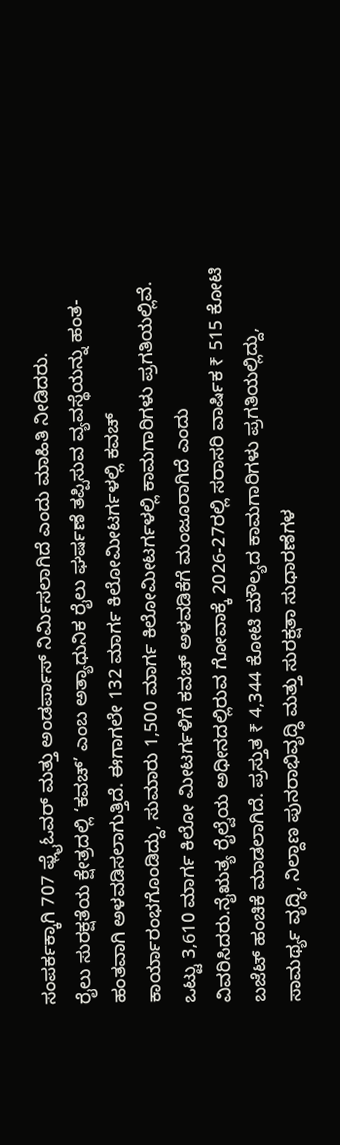ಸಂಪರ್ಕಕ್ಕಾಗಿ 707 ಫ್ಲೈಓವರ್ ಮತ್ತು ಅಂಡರ್ಪಾಸ್ ನಿರ್ಮಿಸಲಾಗಿದೆ ಎಂದು ಮಾಹಿತಿ ನೀಡಿದರು.
ರೈಲು ಸುರಕ್ಷತೆಯ ಕ್ಷೇತ್ರದಲ್ಲಿ ‘ಕವಚ್’ ಎಂಬ ಅತ್ಯಾಧುನಿಕ ರೈಲು ಘರ್ಷಣೆ ತಪ್ಪಿಸುವ ವ್ಯವಸ್ಥೆಯನ್ನು ಹಂತ-ಹಂತವಾಗಿ ಅಳವಡಿಸಲಾಗುತ್ತಿದೆ. ಈಗಾಗಲೇ 132 ಮಾರ್ಗ ಕಿಲೋಮೀಟರ್ಗಳಲ್ಲಿ ಕವಚ್ ಕಾರ್ಯಾರಂಭಗೊಂಡಿದ್ದು, ಸುಮಾರು 1,500 ಮಾರ್ಗ ಕಿಲೋಮೀಟರ್ಗಳಲ್ಲಿ ಕಾಮಗಾರಿಗಳು ಪ್ರಗತಿಯಲ್ಲಿವೆ. ಒಟ್ಟು 3,610 ಮಾರ್ಗ ಕಿಲೋ ಮೀಟರ್ಗಳಿಗೆ ಕವಚ್ ಅಳವಡಿಕೆಗೆ ಮಂಜೂರಾಗಿದೆ ಎಂದು ವಿವರಿಸಿದರು.ನೈಋತ್ಯ ರೈಲ್ವೆಯ ಅಧೀನದಲ್ಲಿರುವ ಗೋವಾಕ್ಕೆ 2026-27ರಲ್ಲಿ ಸರಾಸರಿ ವಾರ್ಷಿಕ ₹ 515 ಕೋಟಿ ಬಜೆಟ್ ಹಂಚಿಕೆ ಮಾಡಲಾಗಿದೆ. ಪ್ರಸ್ತುತ ₹ 4,344 ಕೋಟಿ ಮೌಲ್ಯದ ಕಾಮಗಾರಿಗಳು ಪ್ರಗತಿಯಲ್ಲಿದ್ದು, ಸಾಮರ್ಥ್ಯ ವೃದ್ಧಿ, ನಿಲ್ದಾಣ ಪುನರಾಭಿವೃದ್ಧಿ ಮತ್ತು ಸುರಕ್ಷತಾ ಸುಧಾರಣೆಗಳ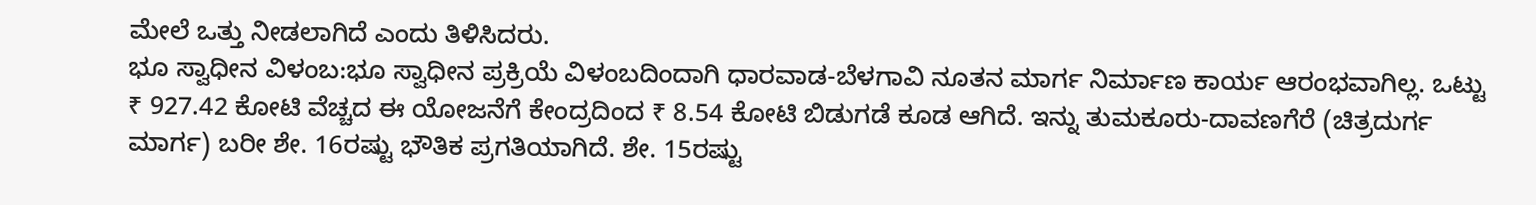ಮೇಲೆ ಒತ್ತು ನೀಡಲಾಗಿದೆ ಎಂದು ತಿಳಿಸಿದರು.
ಭೂ ಸ್ವಾಧೀನ ವಿಳಂಬ:ಭೂ ಸ್ವಾಧೀನ ಪ್ರಕ್ರಿಯೆ ವಿಳಂಬದಿಂದಾಗಿ ಧಾರವಾಡ-ಬೆಳಗಾವಿ ನೂತನ ಮಾರ್ಗ ನಿರ್ಮಾಣ ಕಾರ್ಯ ಆರಂಭವಾಗಿಲ್ಲ. ಒಟ್ಟು ₹ 927.42 ಕೋಟಿ ವೆಚ್ಚದ ಈ ಯೋಜನೆಗೆ ಕೇಂದ್ರದಿಂದ ₹ 8.54 ಕೋಟಿ ಬಿಡುಗಡೆ ಕೂಡ ಆಗಿದೆ. ಇನ್ನು ತುಮಕೂರು-ದಾವಣಗೆರೆ (ಚಿತ್ರದುರ್ಗ ಮಾರ್ಗ) ಬರೀ ಶೇ. 16ರಷ್ಟು ಭೌತಿಕ ಪ್ರಗತಿಯಾಗಿದೆ. ಶೇ. 15ರಷ್ಟು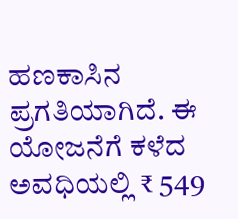ಹಣಕಾಸಿನ ಪ್ರಗತಿಯಾಗಿದೆ. ಈ ಯೋಜನೆಗೆ ಕಳೆದ ಅವಧಿಯಲ್ಲಿ ₹ 549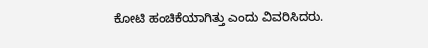ಕೋಟಿ ಹಂಚಿಕೆಯಾಗಿತ್ತು ಎಂದು ವಿವರಿಸಿದರು.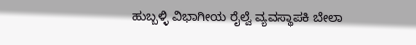ಹುಬ್ಬಳ್ಳಿ ವಿಭಾಗೀಯ ರೈಲ್ವೆ ವ್ಯವಸ್ಥಾಪಕಿ ಬೇಲಾ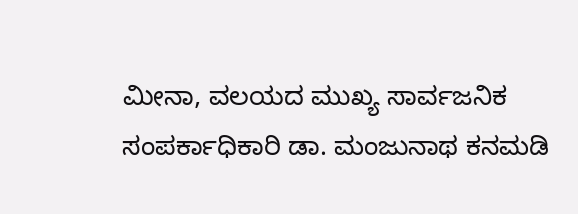ಮೀನಾ, ವಲಯದ ಮುಖ್ಯ ಸಾರ್ವಜನಿಕ ಸಂಪರ್ಕಾಧಿಕಾರಿ ಡಾ. ಮಂಜುನಾಥ ಕನಮಡಿ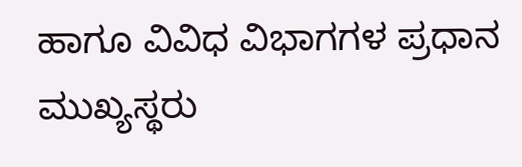ಹಾಗೂ ವಿವಿಧ ವಿಭಾಗಗಳ ಪ್ರಧಾನ ಮುಖ್ಯಸ್ಥರು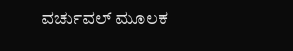ವರ್ಚುವಲ್ ಮೂಲಕ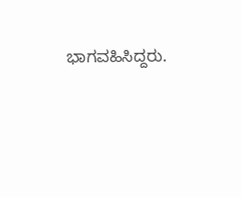ಭಾಗವಹಿಸಿದ್ದರು.